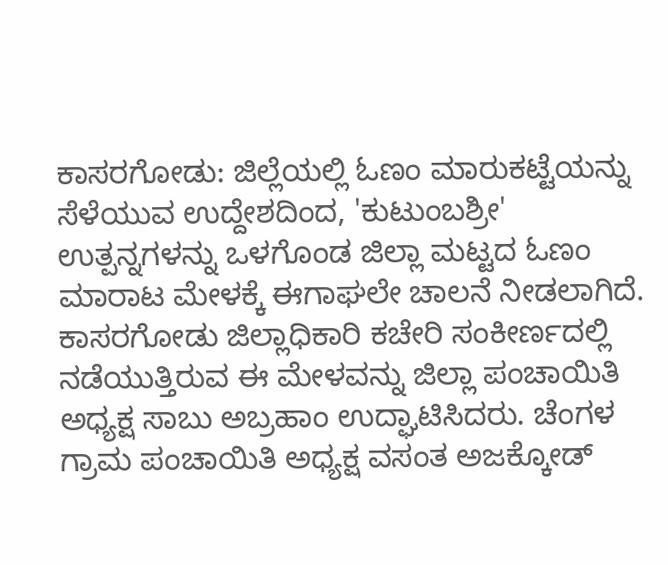ಕಾಸರಗೋಡು: ಜಿಲ್ಲೆಯಲ್ಲಿ ಓಣಂ ಮಾರುಕಟ್ಟೆಯನ್ನು ಸೆಳೆಯುವ ಉದ್ದೇಶದಿಂದ, 'ಕುಟುಂಬಶ್ರೀ' ಉತ್ಪನ್ನಗಳನ್ನು ಒಳಗೊಂಡ ಜಿಲ್ಲಾ ಮಟ್ಟದ ಓಣಂ ಮಾರಾಟ ಮೇಳಕ್ಕೆ ಈಗಾಘಲೇ ಚಾಲನೆ ನೀಡಲಾಗಿದೆ.
ಕಾಸರಗೋಡು ಜಿಲ್ಲಾಧಿಕಾರಿ ಕಚೇರಿ ಸಂಕೀರ್ಣದಲ್ಲಿ ನಡೆಯುತ್ತಿರುವ ಈ ಮೇಳವನ್ನು ಜಿಲ್ಲಾ ಪಂಚಾಯಿತಿ ಅಧ್ಯಕ್ಷ ಸಾಬು ಅಬ್ರಹಾಂ ಉದ್ಘಾಟಿಸಿದರು. ಚೆಂಗಳ ಗ್ರಾಮ ಪಂಚಾಯಿತಿ ಅಧ್ಯಕ್ಷ ವಸಂತ ಅಜಕ್ಕೋಡ್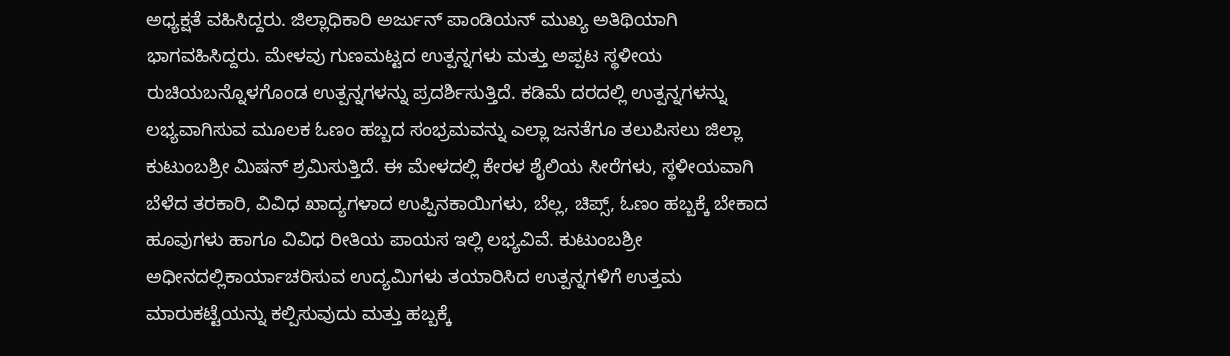ಅಧ್ಯಕ್ಷತೆ ವಹಿಸಿದ್ದರು. ಜಿಲ್ಲಾಧಿಕಾರಿ ಅರ್ಜುನ್ ಪಾಂಡಿಯನ್ ಮುಖ್ಯ ಅತಿಥಿಯಾಗಿ ಭಾಗವಹಿಸಿದ್ದರು. ಮೇಳವು ಗುಣಮಟ್ಟದ ಉತ್ಪನ್ನಗಳು ಮತ್ತು ಅಪ್ಪಟ ಸ್ಥಳೀಯ ರುಚಿಯಬನ್ನೊಳಗೊಂಡ ಉತ್ಪನ್ನಗಳನ್ನು ಪ್ರದರ್ಶಿಸುತ್ತಿದೆ. ಕಡಿಮೆ ದರದಲ್ಲಿ ಉತ್ಪನ್ನಗಳನ್ನು ಲಭ್ಯವಾಗಿಸುವ ಮೂಲಕ ಓಣಂ ಹಬ್ಬದ ಸಂಭ್ರಮವನ್ನು ಎಲ್ಲಾ ಜನತೆಗೂ ತಲುಪಿಸಲು ಜಿಲ್ಲಾ ಕುಟುಂಬಶ್ರೀ ಮಿಷನ್ ಶ್ರಮಿಸುತ್ತಿದೆ. ಈ ಮೇಳದಲ್ಲಿ ಕೇರಳ ಶೈಲಿಯ ಸೀರೆಗಳು, ಸ್ಥಳೀಯವಾಗಿ ಬೆಳೆದ ತರಕಾರಿ, ವಿವಿಧ ಖಾದ್ಯಗಳಾದ ಉಪ್ಪಿನಕಾಯಿಗಳು, ಬೆಲ್ಲ, ಚಿಪ್ಸ್, ಓಣಂ ಹಬ್ಬಕ್ಕೆ ಬೇಕಾದ ಹೂವುಗಳು ಹಾಗೂ ವಿವಿಧ ರೀತಿಯ ಪಾಯಸ ಇಲ್ಲಿ ಲಭ್ಯವಿವೆ. ಕುಟುಂಬಶ್ರೀ ಅಧೀನದಲ್ಲಿಕಾರ್ಯಾಚರಿಸುವ ಉದ್ಯಮಿಗಳು ತಯಾರಿಸಿದ ಉತ್ಪನ್ನಗಳಿಗೆ ಉತ್ತಮ ಮಾರುಕಟ್ಟೆಯನ್ನು ಕಲ್ಪಿಸುವುದು ಮತ್ತು ಹಬ್ಬಕ್ಕೆ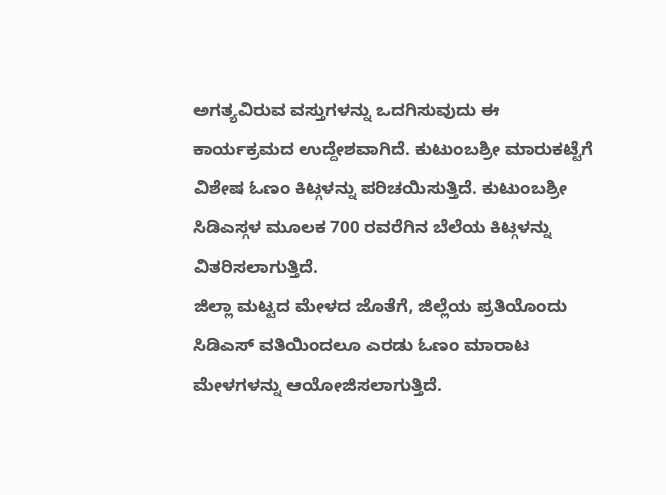ಅಗತ್ಯವಿರುವ ವಸ್ತುಗಳನ್ನು ಒದಗಿಸುವುದು ಈ ಕಾರ್ಯಕ್ರಮದ ಉದ್ದೇಶವಾಗಿದೆ. ಕುಟುಂಬಶ್ರೀ ಮಾರುಕಟ್ಟೆಗೆ ವಿಶೇಷ ಓಣಂ ಕಿಟ್ಗಳನ್ನು ಪರಿಚಯಿಸುತ್ತಿದೆ. ಕುಟುಂಬಶ್ರೀ ಸಿಡಿಎಸ್ಗಳ ಮೂಲಕ 700 ರವರೆಗಿನ ಬೆಲೆಯ ಕಿಟ್ಗಳನ್ನು ವಿತರಿಸಲಾಗುತ್ತಿದೆ.
ಜಿಲ್ಲಾ ಮಟ್ಟದ ಮೇಳದ ಜೊತೆಗೆ, ಜಿಲ್ಲೆಯ ಪ್ರತಿಯೊಂದು ಸಿಡಿಎಸ್ ವತಿಯಿಂದಲೂ ಎರಡು ಓಣಂ ಮಾರಾಟ ಮೇಳಗಳನ್ನು ಆಯೋಜಿಸಲಾಗುತ್ತಿದೆ.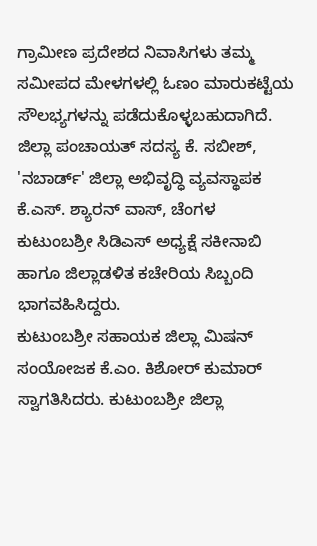ಗ್ರಾಮೀಣ ಪ್ರದೇಶದ ನಿವಾಸಿಗಳು ತಮ್ಮ ಸಮೀಪದ ಮೇಳಗಳಲ್ಲಿ ಓಣಂ ಮಾರುಕಟ್ಟೆಯ ಸೌಲಭ್ಯಗಳನ್ನು ಪಡೆದುಕೊಳ್ಳಬಹುದಾಗಿದೆ. ಜಿಲ್ಲಾ ಪಂಚಾಯತ್ ಸದಸ್ಯ ಕೆ. ಸಬೀಶ್, 'ನಬಾರ್ಡ್' ಜಿಲ್ಲಾ ಅಭಿವೃದ್ಧಿ ವ್ಯವಸ್ಥಾಪಕ ಕೆ.ಎಸ್. ಶ್ಯಾರನ್ ವಾಸ್, ಚೆಂಗಳ ಕುಟುಂಬಶ್ರೀ ಸಿಡಿಎಸ್ ಅಧ್ಯಕ್ಷೆ ಸಕೀನಾಬಿ ಹಾಗೂ ಜಿಲ್ಲಾಡಳಿತ ಕಚೇರಿಯ ಸಿಬ್ಬಂದಿ ಭಾಗವಹಿಸಿದ್ದರು.
ಕುಟುಂಬಶ್ರೀ ಸಹಾಯಕ ಜಿಲ್ಲಾ ಮಿಷನ್ ಸಂಯೋಜಕ ಕೆ.ಎಂ. ಕಿಶೋರ್ ಕುಮಾರ್ ಸ್ವಾಗತಿಸಿದರು. ಕುಟುಂಬಶ್ರೀ ಜಿಲ್ಲಾ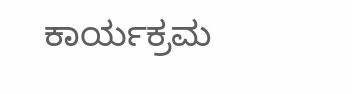ಕಾರ್ಯಕ್ರಮ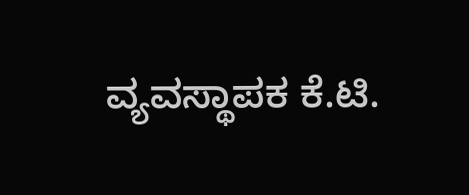ವ್ಯವಸ್ಥಾಪಕ ಕೆ.ಟಿ.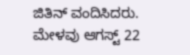ಜಿತಿನ್ ವಂದಿಸಿದರು. ಮೇಳವು ಆಗಸ್ಟ್ 22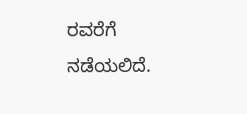ರವರೆಗೆ ನಡೆಯಲಿದೆ.